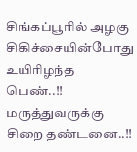சிங்கப்பூரில் அழகு சிகிச்சையின்போது உயிரிழந்த பெண்..!! மருத்துவருக்கு சிறை தண்டனை..!!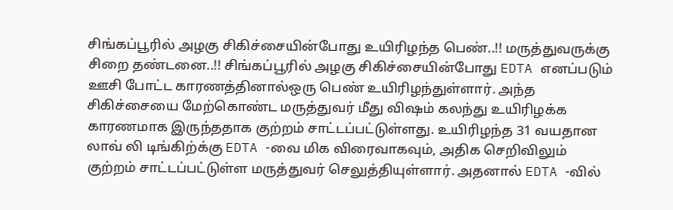சிங்கப்பூரில் அழகு சிகிச்சையின்போது உயிரிழந்த பெண்..!! மருத்துவருக்கு சிறை தண்டனை..!! சிங்கப்பூரில் அழகு சிகிச்சையின்போது EDTA எனப்படும் ஊசி போட்ட காரணத்தினால்ஒரு பெண் உயிரிழந்துள்ளார். அந்த சிகிச்சையை மேற்கொண்ட மருத்துவர் மீது விஷம் கலந்து உயிரிழக்க காரணமாக இருந்ததாக குற்றம் சாட்டப்பட்டுள்ளது. உயிரிழந்த 31 வயதான லாவ் லி டிங்கிற்க்கு EDTA -வை மிக விரைவாகவும், அதிக செறிவிலும் குற்றம் சாட்டப்பட்டுள்ள மருத்துவர் செலுத்தியுள்ளார். அதனால் EDTA -வில்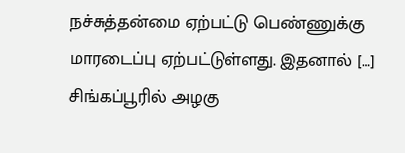நச்சுத்தன்மை ஏற்பட்டு பெண்ணுக்கு மாரடைப்பு ஏற்பட்டுள்ளது. இதனால் […]
சிங்கப்பூரில் அழகு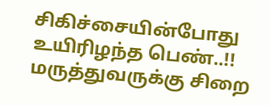சிகிச்சையின்போது உயிரிழந்த பெண்..!! மருத்துவருக்கு சிறை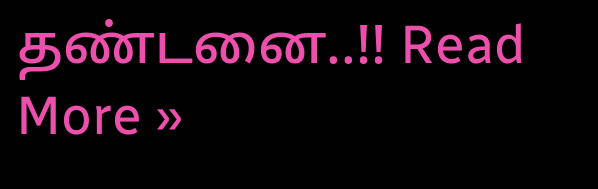தண்டனை..!! Read More »